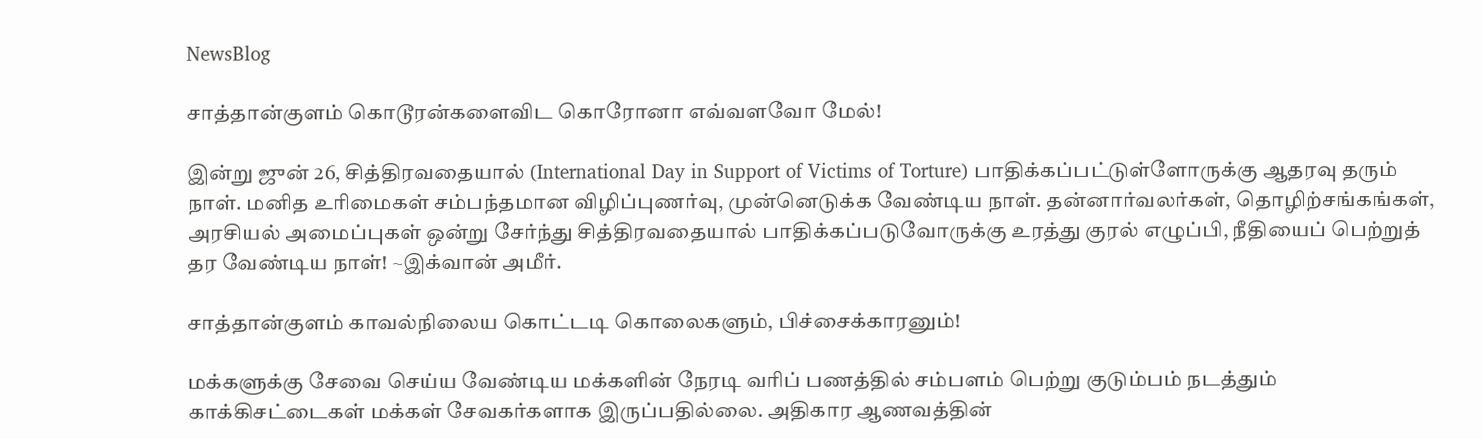NewsBlog

சாத்தான்குளம் கொடூரன்களைவிட கொரோனா எவ்வளவோ மேல்!

இன்று ஜுன் 26, சித்திரவதையால் (International Day in Support of Victims of Torture) பாதிக்கப்பட்டுள்ளோருக்கு ஆதரவு தரும் நாள். மனித உரிமைகள் சம்பந்தமான விழிப்புணர்வு, முன்னெடுக்க வேண்டிய நாள். தன்னார்வலர்கள், தொழிற்சங்கங்கள், அரசியல் அமைப்புகள் ஒன்று சேர்ந்து சித்திரவதையால் பாதிக்கப்படுவோருக்கு உரத்து குரல் எழுப்பி, நீதியைப் பெற்றுத் தர வேண்டிய நாள்! ~இக்வான் அமீர்.

சாத்தான்குளம் காவல்நிலைய கொட்டடி கொலைகளும், பிச்சைக்காரனும்!

மக்களுக்கு சேவை செய்ய வேண்டிய மக்களின் நேரடி வரிப் பணத்தில் சம்பளம் பெற்று குடும்பம் நடத்தும் காக்கிசட்டைகள் மக்கள் சேவகர்களாக இருப்பதில்லை. அதிகார ஆணவத்தின்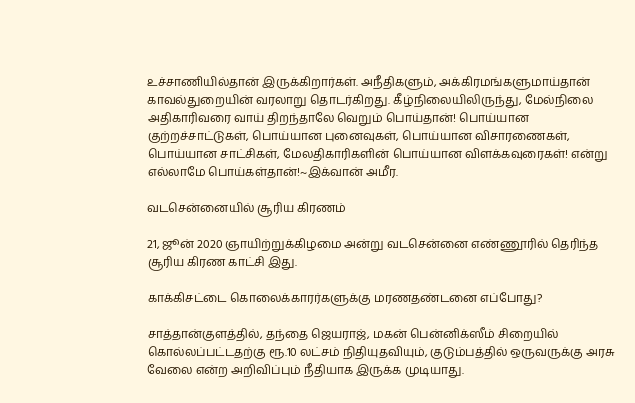உச்சாணியில்தான் இருக்கிறார்கள். அநீதிகளும், அக்கிரமங்களுமாய்தான் காவல்துறையின் வரலாறு தொடர்கிறது. கீழ்நிலையிலிருந்து, மேல்நிலை அதிகாரிவரை வாய் திறந்தாலே வெறும் பொய்தான்! பொய்யான குற்றச்சாட்டுகள், பொய்யான புனைவுகள், பொய்யான விசாரணைகள், பொய்யான சாட்சிகள், மேலதிகாரிகளின் பொய்யான விளக்கவுரைகள்! என்று எல்லாமே பொய்கள்தான்!~இக்வான் அமீர.

வடசென்னையில் சூரிய கிரணம்

21, ஜூன் 2020 ஞாயிற்றுக்கிழமை அன்று வடசென்னை எண்ணூரில் தெரிந்த சூரிய கிரண காட்சி இது.

காக்கிசட்டை கொலைக்காரர்களுக்கு மரணதண்டனை எப்போது?

சாத்தான்குளத்தில், தந்தை ஜெயராஜ், மகன் பென்னிக்ஸீம் சிறையில் கொல்லப்பட்டதற்கு ரூ.10 லட்சம் நிதியுதவியும், குடும்பத்தில் ஒருவருக்கு அரசு வேலை என்ற அறிவிப்பும் நீதியாக இருக்க முடியாது.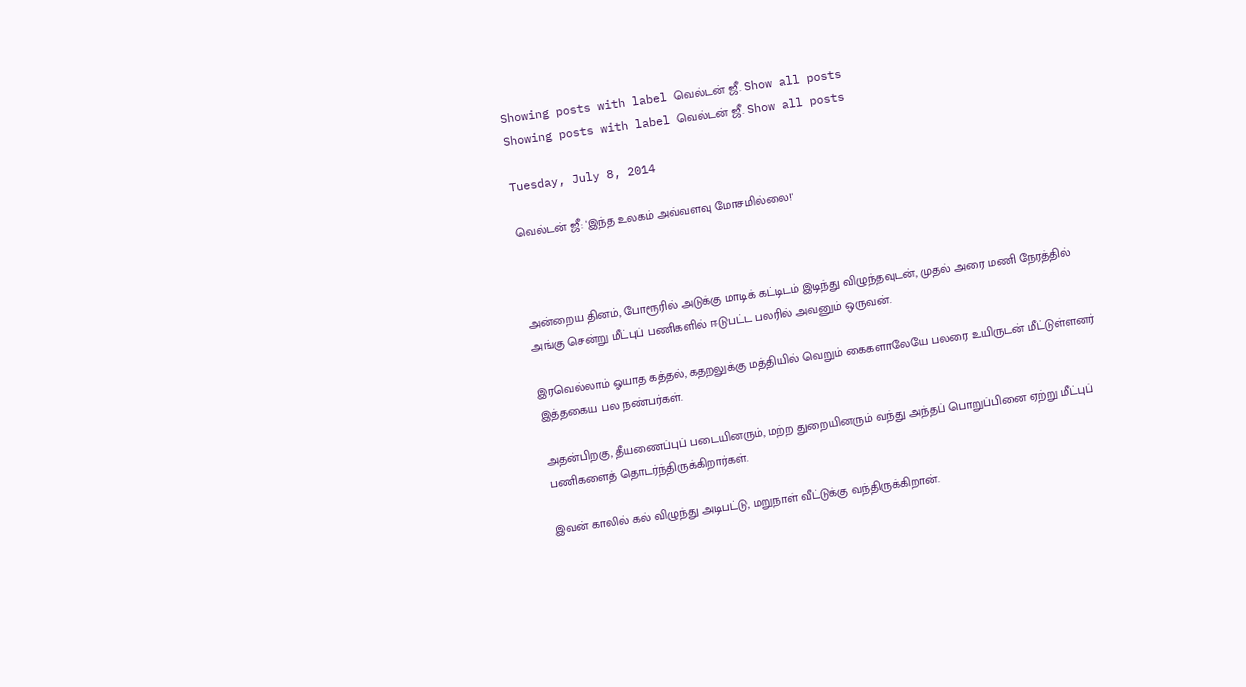Showing posts with label வெல்டன் ஜீ. Show all posts
Showing posts with label வெல்டன் ஜீ. Show all posts

Tuesday, July 8, 2014

வெல்டன் ஜீ: 'இந்த உலகம் அவ்வளவு மோசமில்லை!'



அன்றைய தினம், போரூரில் அடுக்கு மாடிக் கட்டிடம் இடிந்து விழுந்தவுடன், முதல் அரை மணி நேரத்தில் அங்கு சென்று மீட்புப் பணிகளில் ஈடுபட்ட பலரில் அவனும் ஒருவன்.

இரவெல்லாம் ஓயாத கத்தல், கதறலுக்கு மத்தியில் வெறும் கைகளாலேயே பலரை உயிருடன் மீட்டுள்ளனர் இத்தகைய பல நண்பர்கள்.

அதன்பிறகு, தீயணைப்புப் படையினரும், மற்ற துறையினரும் வந்து அந்தப் பொறுப்பினை ஏற்று மீட்புப் பணிகளைத் தொடர்ந்திருக்கிறார்கள்.

இவன் காலில் கல் விழுந்து அடிபட்டு, மறுநாள் வீட்டுக்கு வந்திருக்கிறான்.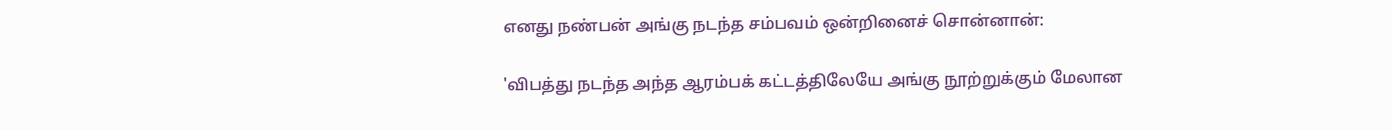எனது நண்பன் அங்கு நடந்த சம்பவம் ஒன்றினைச் சொன்னான்:

'விபத்து நடந்த அந்த ஆரம்பக் கட்டத்திலேயே அங்கு நூற்றுக்கும் மேலான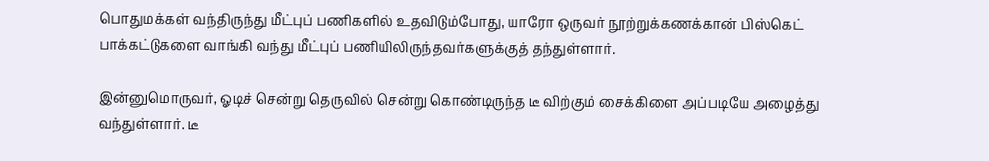பொதுமக்கள் வந்திருந்து மீட்புப் பணிகளில் உதவிடும்போது, யாரோ ஒருவர் நூற்றுக்கணக்கான் பிஸ்கெட் பாக்கட்டுகளை வாங்கி வந்து மீட்புப் பணியிலிருந்தவர்களுக்குத் தந்துள்ளார்.

இன்னுமொருவர், ஓடிச் சென்று தெருவில் சென்று கொண்டிருந்த டீ விற்கும் சைக்கிளை அப்படியே அழைத்து வந்துள்ளார். டீ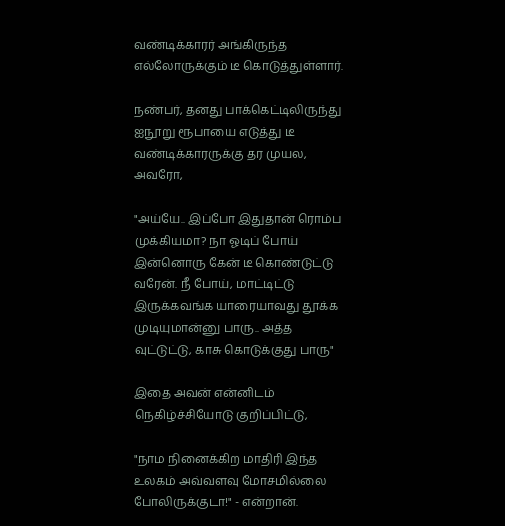வண்டிக்காரர் அங்கிருந்த எல்லோருக்கும் டீ கொடுத்துள்ளார்.

நண்பர், தனது பாக்கெட்டிலிருந்து ஐநூறு ரூபாயை எடுத்து டீ வண்டிக்காரருக்கு தர முயல, அவரோ,

"அய்யே.. இப்போ இதுதான் ரொம்ப முக்கியமா? நா ஓடிப் போய் இன்னொரு கேன் டீ கொண்டுட்டு வரேன். நீ போய், மாட்டிட்டு இருக்கவங்க யாரையாவது தூக்க முடியுமான்னு பாரு.. அத்த வுட்டுட்டு, காசு கொடுக்குது பாரு"

இதை அவன் என்னிடம் நெகிழ்ச்சியோடு குறிப்பிட்டு,

"நாம நினைக்கிற மாதிரி இந்த உலகம் அவ்வளவு மோசமில்லை போலிருக்குடா!" - என்றான்.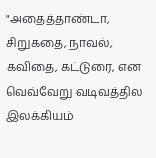"அதைத்தாண்டா, சிறுகதை, நாவல், கவிதை, கட்டுரை, என வெவ்வேறு வடிவத்தில இலக்கியம்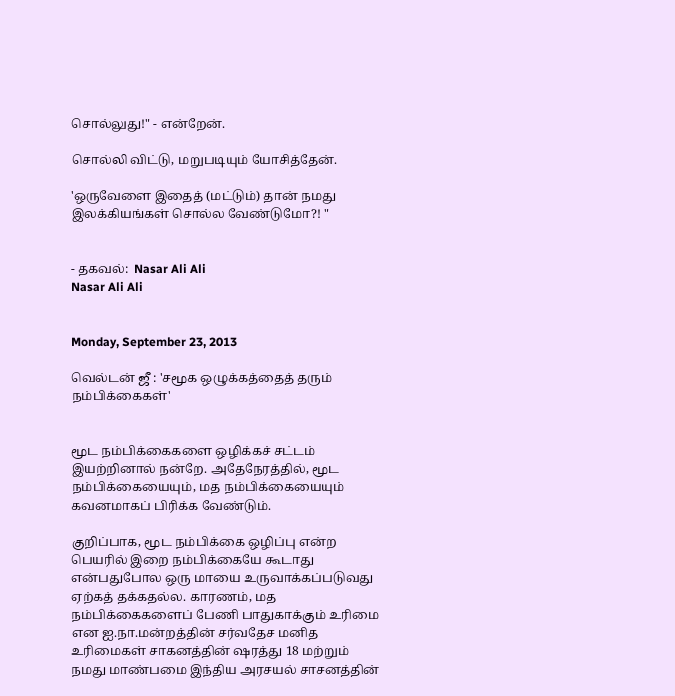சொல்லுது!" - என்றேன்.

சொல்லி விட்டு, மறுபடியும் யோசித்தேன்.

'ஒருவேளை இதைத் (மட்டும்) தான் நமது இலக்கியங்கள் சொல்ல வேண்டுமோ?! "


- தகவல்:  Nasar Ali Ali
Nasar Ali Ali


Monday, September 23, 2013

வெல்டன் ஜீ : 'சமூக ஒழுக்கத்தைத் தரும் நம்பிக்கைகள்'


மூட நம்பிக்கைகளை ஒழிக்கச் சட்டம் இயற்றினால் நன்றே. அதேநேரத்தில், மூட நம்பிக்கையையும், மத நம்பிக்கையையும் கவனமாகப் பிரிக்க வேண்டும்.

குறிப்பாக, மூட நம்பிக்கை ஒழிப்பு என்ற பெயரில் இறை நம்பிக்கையே கூடாது என்பதுபோல ஒரு மாயை உருவாக்கப்படுவது ஏற்கத் தக்கதல்ல. காரணம், மத நம்பிக்கைகளைப் பேணி பாதுகாக்கும் உரிமை என ஐ.நா.மன்றத்தின் சர்வதேச மனித உரிமைகள் சாகனத்தின் ஷரத்து 18 மற்றும் நமது மாண்பமை இந்திய அரசயல் சாசனத்தின்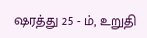ஷரத்து 25 - ம், உறுதி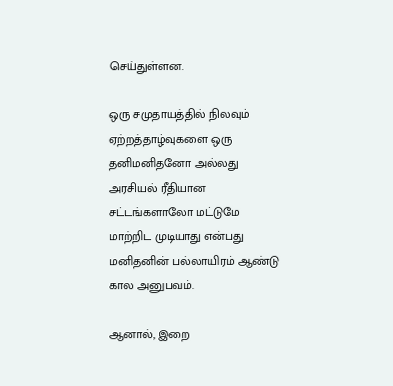செய்துள்ளன.

ஒரு சமுதாயத்தில் நிலவும் ஏற்றத்தாழ்வுகளை ஒரு தனிமனிதனோ அல்லது அரசியல் ரீதியான சட்டங்களாலோ மட்டுமே மாற்றிட முடியாது என்பது மனிதனின் பல்லாயிரம் ஆண்டு கால அனுபவம்.

ஆனால், இறை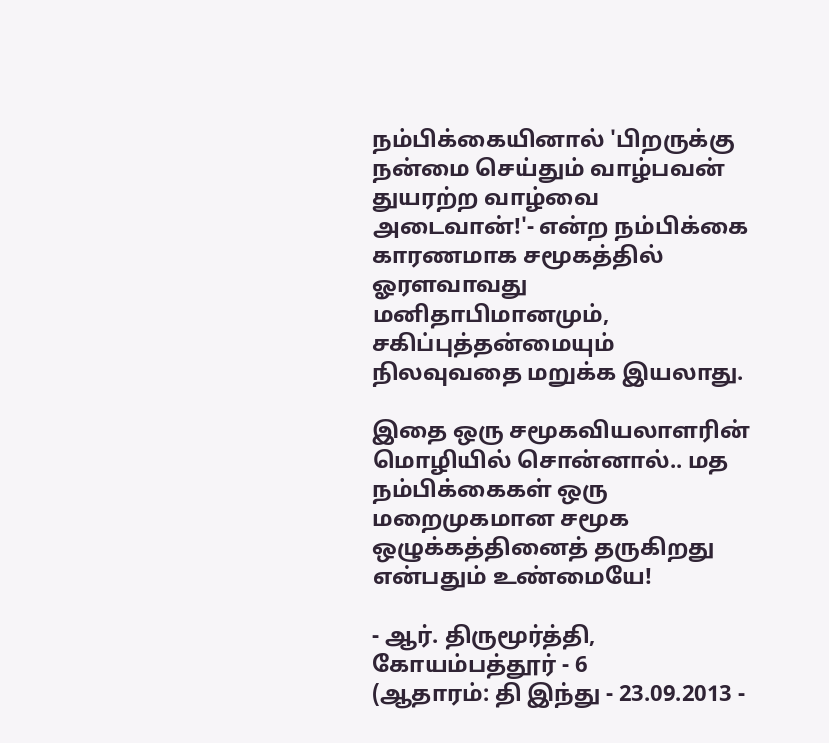நம்பிக்கையினால் 'பிறருக்கு நன்மை செய்தும் வாழ்பவன் துயரற்ற வாழ்வை அடைவான்!'- என்ற நம்பிக்கை காரணமாக சமூகத்தில் ஓரளவாவது மனிதாபிமானமும், சகிப்புத்தன்மையும் நிலவுவதை மறுக்க இயலாது.

இதை ஒரு சமூகவியலாளரின் மொழியில் சொன்னால்.. மத நம்பிக்கைகள் ஒரு மறைமுகமான சமூக ஒழுக்கத்தினைத் தருகிறது என்பதும் உண்மையே!

- ஆர். திருமூர்த்தி, கோயம்பத்தூர் - 6
(ஆதாரம்: தி இந்து - 23.09.2013 -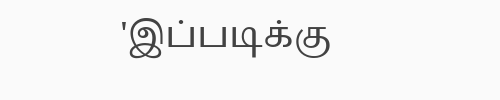'இப்படிக்கு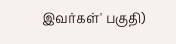இவர்கள்' பகுதி)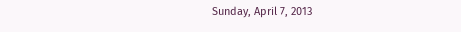Sunday, April 7, 2013